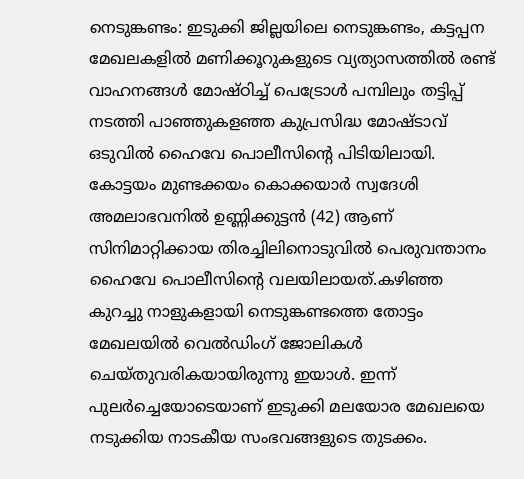നെടുങ്കണ്ടം: ഇടുക്കി ജില്ലയിലെ നെടുങ്കണ്ടം, കട്ടപ്പന മേഖലകളിൽ മണിക്കൂറുകളുടെ വ്യത്യാസത്തിൽ രണ്ട് വാഹനങ്ങൾ മോഷ്ഠിച്ച് പെട്രോൾ പമ്പിലും തട്ടിപ്പ് നടത്തി പാഞ്ഞുകളഞ്ഞ കുപ്രസിദ്ധ മോഷ്ടാവ് ഒടുവിൽ ഹൈവേ പൊലീസിന്റെ പിടിയിലായി. കോട്ടയം മുണ്ടക്കയം കൊക്കയാർ സ്വദേശി അമലാഭവനിൽ ഉണ്ണിക്കുട്ടൻ (42) ആണ് സിനിമാറ്റിക്കായ തിരച്ചിലിനൊടുവിൽ പെരുവന്താനം ഹൈവേ പൊലീസിന്റെ വലയിലായത്.കഴിഞ്ഞ കുറച്ചു നാളുകളായി നെടുങ്കണ്ടത്തെ തോട്ടം മേഖലയിൽ വെൽഡിംഗ് ജോലികൾ ചെയ്തുവരികയായിരുന്നു ഇയാൾ. ഇന്ന് പുലർച്ചെയോടെയാണ് ഇടുക്കി മലയോര മേഖലയെ നടുക്കിയ നാടകീയ സംഭവങ്ങളുടെ തുടക്കം.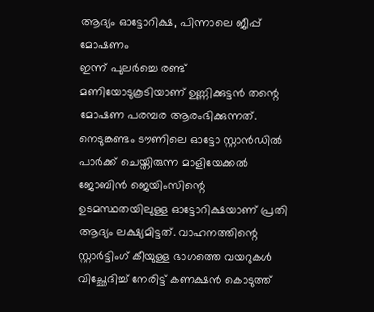ആദ്യം ഓട്ടോറിക്ഷ, പിന്നാലെ ജീപ്പ് മോഷണം
ഇന്ന് പുലർച്ചെ രണ്ട് മണിയോടുകൂടിയാണ് ഉണ്ണിക്കുട്ടൻ തന്റെ മോഷണ പരമ്പര ആരംഭിക്കുന്നത്. നെടുങ്കണ്ടം ടൗണിലെ ഓട്ടോ സ്റ്റാൻഡിൽ പാർക്ക് ചെയ്തിരുന്ന മാളിയേക്കൽ ജോബിൻ ജെയിംസിന്റെ ഉടമസ്ഥതയിലുള്ള ഓട്ടോറിക്ഷയാണ് പ്രതി ആദ്യം ലക്ഷ്യമിട്ടത്. വാഹനത്തിന്റെ സ്റ്റാർട്ടിംഗ് കീയുള്ള ഭാഗത്തെ വയറുകൾ വിച്ഛേദിച്ച് നേരിട്ട് കണക്ഷൻ കൊടുത്ത്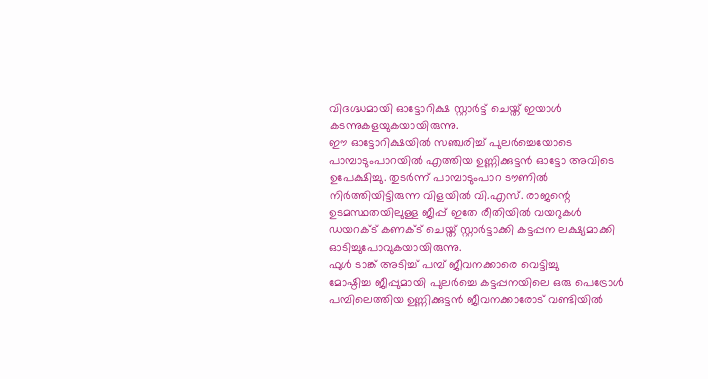വിദഗ്ദ്ധമായി ഓട്ടോറിക്ഷ സ്റ്റാർട്ട് ചെയ്ത് ഇയാൾ കടന്നുകളയുകയായിരുന്നു.
ഈ ഓട്ടോറിക്ഷയിൽ സഞ്ചരിച്ച് പുലർച്ചെയോടെ പാമ്പാടുംപാറയിൽ എത്തിയ ഉണ്ണിക്കുട്ടൻ ഓട്ടോ അവിടെ ഉപേക്ഷിച്ചു. തുടർന്ന് പാമ്പാടുംപാറ ടൗണിൽ നിർത്തിയിട്ടിരുന്ന വിളയിൽ വി.എസ്. രാജന്റെ ഉടമസ്ഥതയിലുള്ള ജീപ്പ് ഇതേ രീതിയിൽ വയറുകൾ ഡയറക്ട് കണക്ട് ചെയ്ത് സ്റ്റാർട്ടാക്കി കട്ടപ്പന ലക്ഷ്യമാക്കി ഓടിച്ചുപോവുകയായിരുന്നു.
ഫുൾ ടാങ്ക് അടിച്ച് പമ്പ് ജീവനക്കാരെ വെട്ടിച്ചു
മോഷ്ഠിച്ച ജീപ്പുമായി പുലർച്ചെ കട്ടപ്പനയിലെ ഒരു പെട്രോൾ പമ്പിലെത്തിയ ഉണ്ണിക്കുട്ടൻ ജീവനക്കാരോട് വണ്ടിയിൽ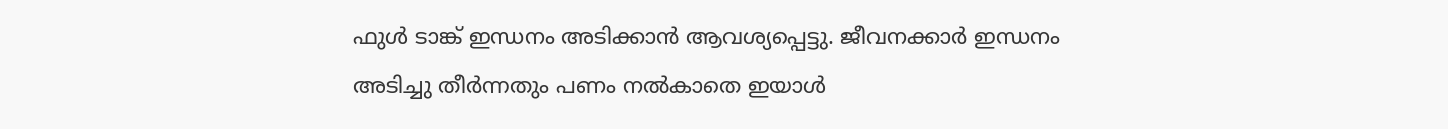ഫുൾ ടാങ്ക് ഇന്ധനം അടിക്കാൻ ആവശ്യപ്പെട്ടു. ജീവനക്കാർ ഇന്ധനം അടിച്ചു തീർന്നതും പണം നൽകാതെ ഇയാൾ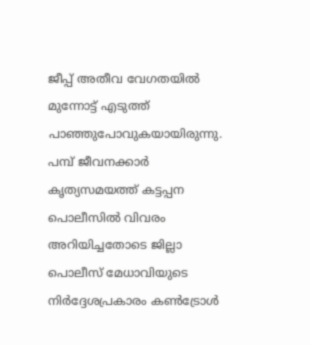ജീപ്പ് അതീവ വേഗതയിൽ മുന്നോട്ട് എടുത്ത് പാഞ്ഞുപോവുകയായിരുന്നു. പമ്പ് ജീവനക്കാർ കൃത്യസമയത്ത് കട്ടപ്പന പൊലീസിൽ വിവരം അറിയിച്ചതോടെ ജില്ലാ പൊലീസ് മേധാവിയുടെ നിർദ്ദേശപ്രകാരം കൺട്രോൾ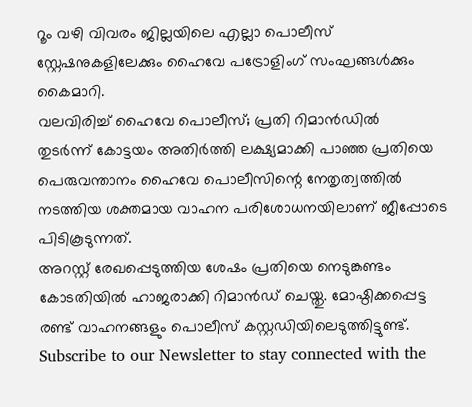റൂം വഴി വിവരം ജില്ലയിലെ എല്ലാ പൊലീസ് സ്റ്റേഷനുകളിലേക്കും ഹൈവേ പട്രോളിംഗ് സംഘങ്ങൾക്കും കൈമാറി.
വലവിരിച്ച് ഹൈവേ പൊലീസ്; പ്രതി റിമാൻഡിൽ
തുടർന്ന് കോട്ടയം അതിർത്തി ലക്ഷ്യമാക്കി പാഞ്ഞ പ്രതിയെ പെരുവന്താനം ഹൈവേ പൊലീസിന്റെ നേതൃത്വത്തിൽ നടത്തിയ ശക്തമായ വാഹന പരിശോധനയിലാണ് ജീപ്പോടെ പിടികൂടുന്നത്.
അറസ്റ്റ് രേഖപ്പെടുത്തിയ ശേഷം പ്രതിയെ നെടുങ്കണ്ടം കോടതിയിൽ ഹാജരാക്കി റിമാൻഡ് ചെയ്തു. മോഷ്ഠിക്കപ്പെട്ട രണ്ട് വാഹനങ്ങളും പൊലീസ് കസ്റ്റഡിയിലെടുത്തിട്ടുണ്ട്.
Subscribe to our Newsletter to stay connected with the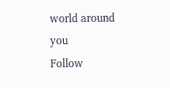world around you
Follow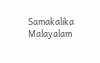Samakalika Malayalam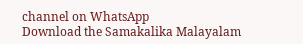channel on WhatsApp
Download the Samakalika Malayalam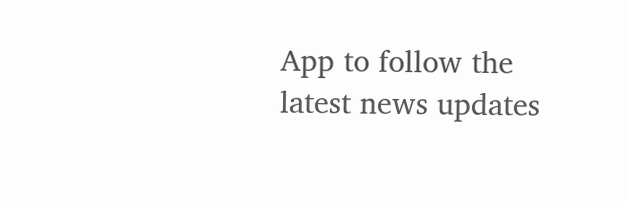App to follow the latest news updates